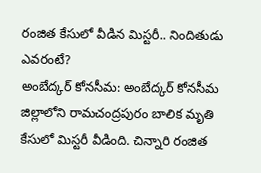రంజిత కేసులో వీడిన మిస్టరీ.. నిందితుడు ఎవరంటే?
అంబేద్కర్ కోనసీమ: అంబేద్కర్ కోనసీమ జిల్లాలోని రామచంద్రపురం బాలిక మృతి కేసులో మిస్టరీ వీడింది. చిన్నారి రంజిత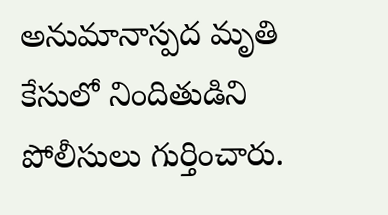అనుమానాస్పద మృతి కేసులో నిందితుడిని పోలీసులు గుర్తించారు.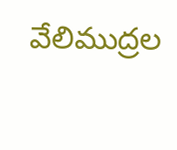వేలిముద్రల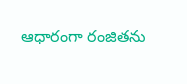ఆధారంగా రంజితను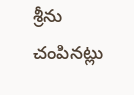శ్రీను చంపినట్లు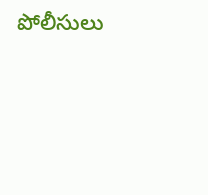పోలీసులు